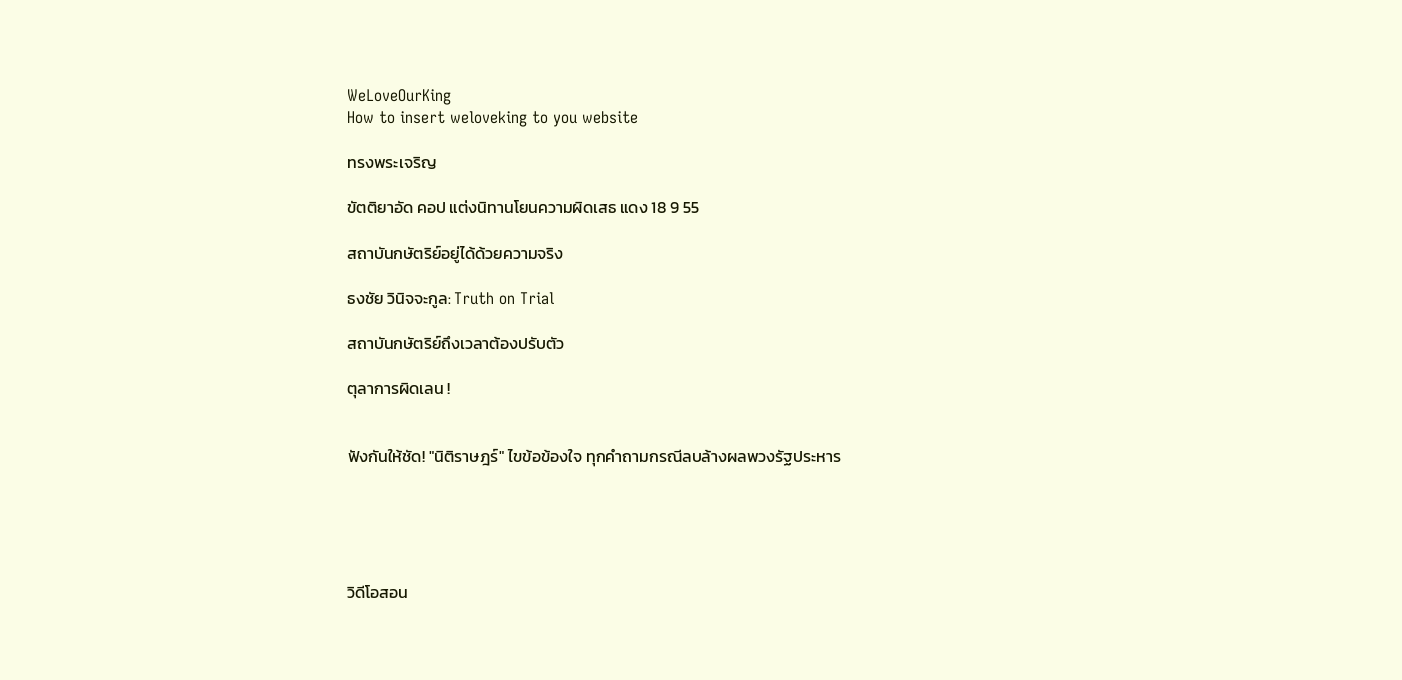WeLoveOurKing
How to insert weloveking to you website

ทรงพระเจริญ

ขัตติยาอัด คอป แต่งนิทานโยนความผิดเสธ แดง 18 9 55

สถาบันกษัตริย์อยู่ได้ด้วยความจริง

ธงชัย วินิจจะกูล: Truth on Trial

สถาบันกษัตริย์ถึงเวลาต้องปรับตัว

ตุลาการผิดเลน !


ฟังกันให้ชัด! "นิติราษฎร์" ไขข้อข้องใจ ทุกคำถามกรณีลบล้างผลพวงรัฐประหาร





วิดีโอสอน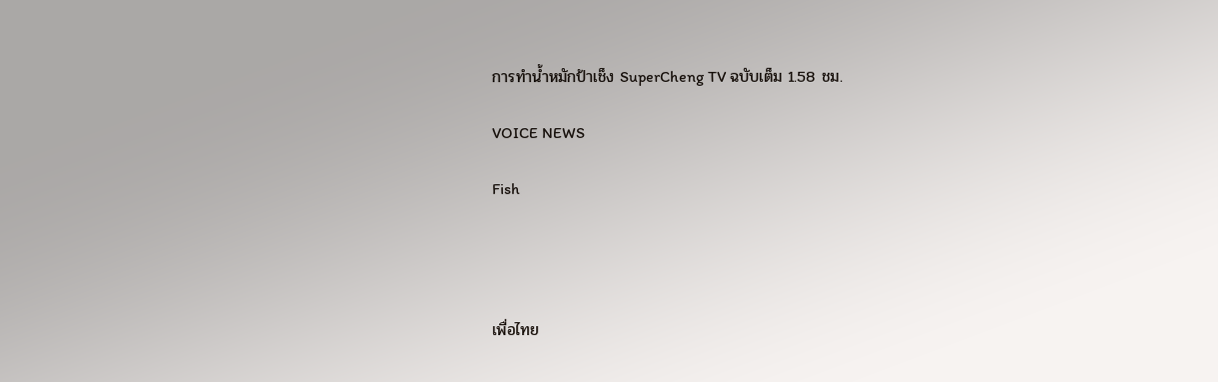การทำน้ำหมักป้าเช็ง SuperCheng TV ฉบับเต็ม 1.58 ชม.

VOICE NEWS

Fish




เพื่อไทย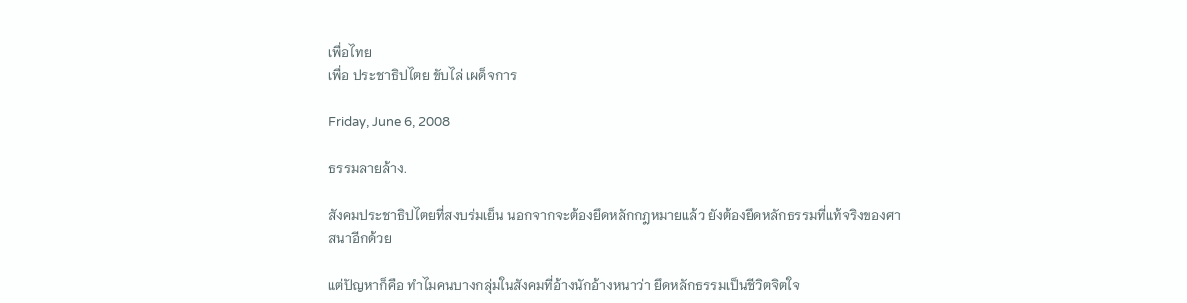เพื่อไทย
เพื่อ ประชาธิปไตย ขับไล่ เผด็จการ

Friday, June 6, 2008

ธรรมลายล้าง.

สังคมประชาธิปไตยที่สงบร่มเย็น นอกจากจะต้องยึดหลักกฎหมายแล้ว ยังต้องยึดหลักธรรมที่แท้จริงของศาสนาอีกด้วย

แต่ปัญหาก็คือ ทำไมคนบางกลุ่มในสังคมที่อ้างนักอ้างหนาว่า ยึดหลักธรรมเป็นชีวิตจิตใจ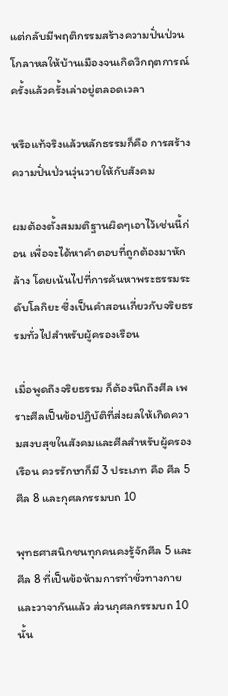แต่กลับมีพฤติกรรมสร้างความปั่นป่วนโกลาหลให้บ้านเมืองจนเกิดวิกฤตการณ์ ครั้งแล้วครั้งเล่าอยู่ตลอดเวลา

หรือแท้จริงแล้วหลักธรรมก็คือ การสร้างความปั่นป่วนวุ่นวายให้กับสังคม

ผมต้องตั้งสมมติฐานผิดๆเอาไว้เช่นนี้ก่อน เพื่อจะได้หาคำตอบที่ถูกต้องมาหักล้าง โดยเน้นไปที่การค้นหาพระธรรมระดับโลกิยะ ซึ่งเป็นคำสอนเกี่ยวกับจริยธรรมทั่วไปสำหรับผู้ครองเรือน

เมื่อพูดถึงจริยธรรม ก็ต้องนึกถึงศีล เพราะศีลเป็นข้อปฏิบัติที่ส่งผลให้เกิดความสงบสุขในสังคมและศีลสำหรับผู้ครองเรือน ควรรักษาก็มี 3 ประเภท คือ ศีล 5 ศีล 8 และกุศลกรรมบถ 10

พุทธศาสนิกชนทุกคนคงรู้จักศีล 5 และศีล 8 ที่เป็นข้อห้ามการทำชั่วทางกายและวาจากันแล้ว ส่วนกุศลกรรมบถ 10 นั้น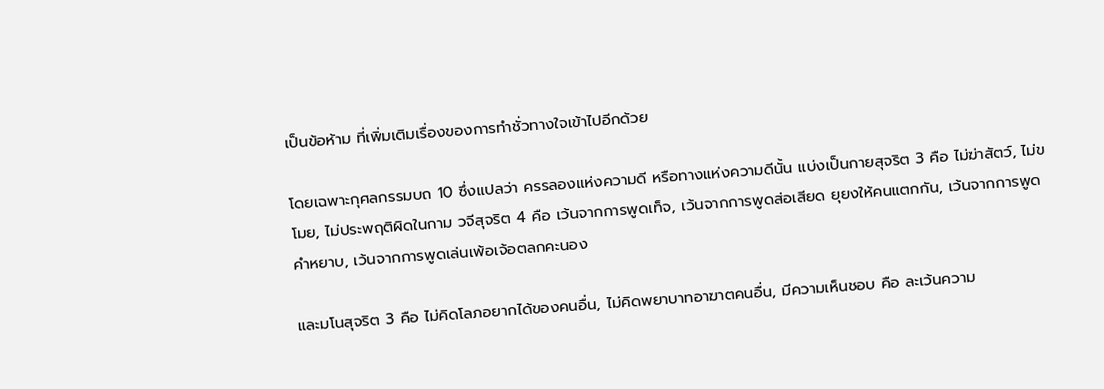เป็นข้อห้าม ที่เพิ่มเติมเรื่องของการทำชั่วทางใจเข้าไปอีกด้วย

โดยเฉพาะกุศลกรรมบถ 10 ซึ่งแปลว่า ครรลองแห่งความดี หรือทางแห่งความดีนั้น แบ่งเป็นกายสุจริต 3 คือ ไม่ฆ่าสัตว์, ไม่ขโมย, ไม่ประพฤติผิดในกาม วจีสุจริต 4 คือ เว้นจากการพูดเท็จ, เว้นจากการพูดส่อเสียด ยุยงให้คนแตกกัน, เว้นจากการพูดคำหยาบ, เว้นจากการพูดเล่นเพ้อเจ้อตลกคะนอง

และมโนสุจริต 3 คือ ไม่คิดโลภอยากได้ของคนอื่น, ไม่คิดพยาบาทอาฆาตคนอื่น, มีความเห็นชอบ คือ ละเว้นความ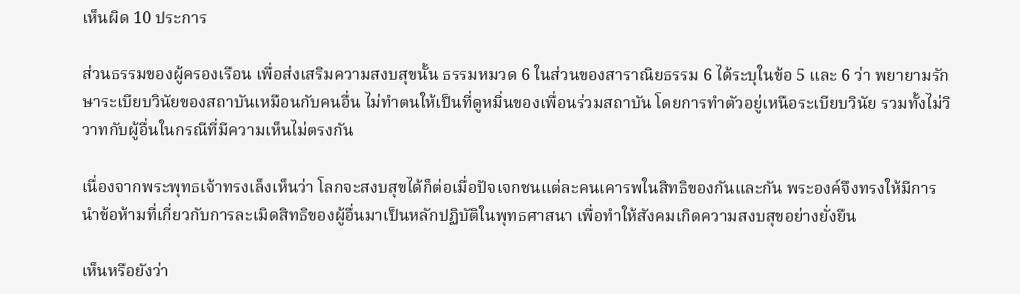เห็นผิด 10 ประการ

ส่วนธรรมของผู้ครองเรือน เพื่อส่งเสริมความสงบสุขนั้น ธรรมหมวด 6 ในส่วนของสาราณิยธรรม 6 ได้ระบุในข้อ 5 และ 6 ว่า พยายามรักษาระเบียบวินัยของสถาบันเหมือนกับคนอื่น ไม่ทำตนให้เป็นที่ดูหมิ่นของเพื่อนร่วมสถาบัน โดยการทำตัวอยู่เหนือระเบียบวินัย รวมทั้งไม่วิวาทกับผู้อื่นในกรณีที่มีความเห็นไม่ตรงกัน

เนื่องจากพระพุทธเจ้าทรงเล็งเห็นว่า โลกจะสงบสุขได้ก็ต่อเมื่อปัจเจกชนแต่ละคนเคารพในสิทธิของกันและกัน พระองค์จึงทรงให้มีการนำข้อห้ามที่เกี่ยวกับการละเมิดสิทธิของผู้อื่นมาเป็นหลักปฏิบัติในพุทธศาสนา เพื่อทำให้สังคมเกิดความสงบสุขอย่างยั่งยืน

เห็นหรือยังว่า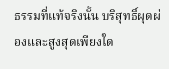ธรรมที่แท้จริงนั้น บริสุทธิ์ผุดผ่องและสูงสุดเพียงใด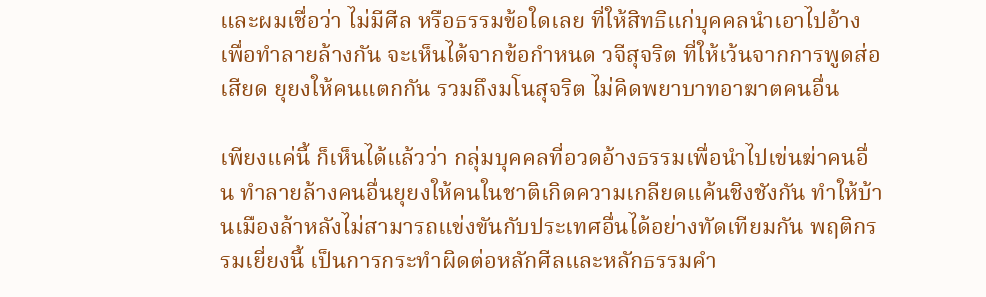และผมเชื่อว่า ไม่มีศีล หรือธรรมข้อใดเลย ที่ให้สิทธิแก่บุคคลนำเอาไปอ้างเพื่อทำลายล้างกัน จะเห็นได้จากข้อกำหนด วจีสุจริต ที่ให้เว้นจากการพูดส่อเสียด ยุยงให้คนแตกกัน รวมถึงมโนสุจริต ไม่คิดพยาบาทอาฆาตคนอื่น

เพียงแค่นี้ ก็เห็นได้แล้วว่า กลุ่มบุคคลที่อวดอ้างธรรมเพื่อนำไปเข่นฆ่าคนอื่น ทำลายล้างคนอื่นยุยงให้คนในชาติเกิดความเกลียดแค้นชิงชังกัน ทำให้บ้านเมืองล้าหลังไม่สามารถแข่งขันกับประเทศอื่นได้อย่างทัดเทียมกัน พฤติกรรมเยี่ยงนี้ เป็นการกระทำผิดต่อหลักศีลและหลักธรรมคำ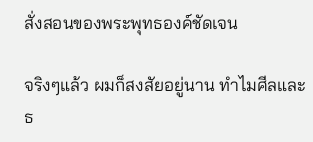สั่งสอนของพระพุทธองค์ชัดเจน

จริงๆแล้ว ผมก็สงสัยอยู่นาน ทำไมศีลและธ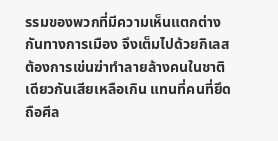รรมของพวกที่มีความเห็นแตกต่างกันทางการเมือง จึงเต็มไปด้วยกิเลส ต้องการเข่นฆ่าทำลายล้างคนในชาติเดียวกันเสียเหลือเกิน แทนที่คนที่ยึดถือศีล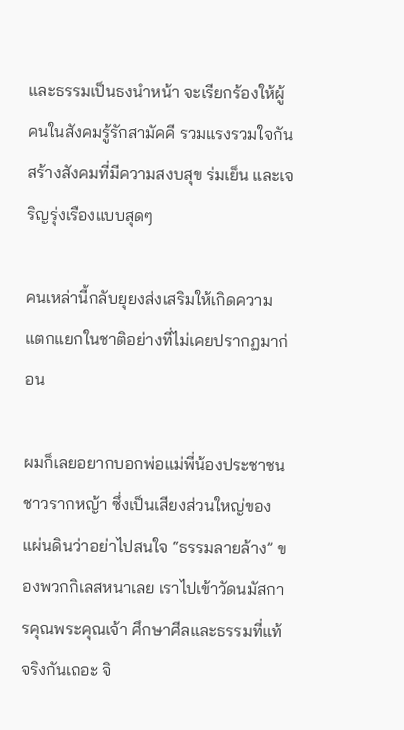และธรรมเป็นธงนำหน้า จะเรียกร้องให้ผู้คนในสังคมรู้รักสามัคคี รวมแรงรวมใจกันสร้างสังคมที่มีความสงบสุข ร่มเย็น และเจริญรุ่งเรืองแบบสุดๆ

คนเหล่านี้กลับยุยงส่งเสริมให้เกิดความแตกแยกในชาติอย่างที่ไม่เคยปรากฏมาก่อน

ผมก็เลยอยากบอกพ่อแม่พี่น้องประชาชนชาวรากหญ้า ซึ่งเป็นเสียงส่วนใหญ่ของแผ่นดินว่าอย่าไปสนใจ “ธรรมลายล้าง” ของพวกกิเลสหนาเลย เราไปเข้าวัดนมัสการคุณพระคุณเจ้า ศึกษาศีลและธรรมที่แท้จริงกันเถอะ จิ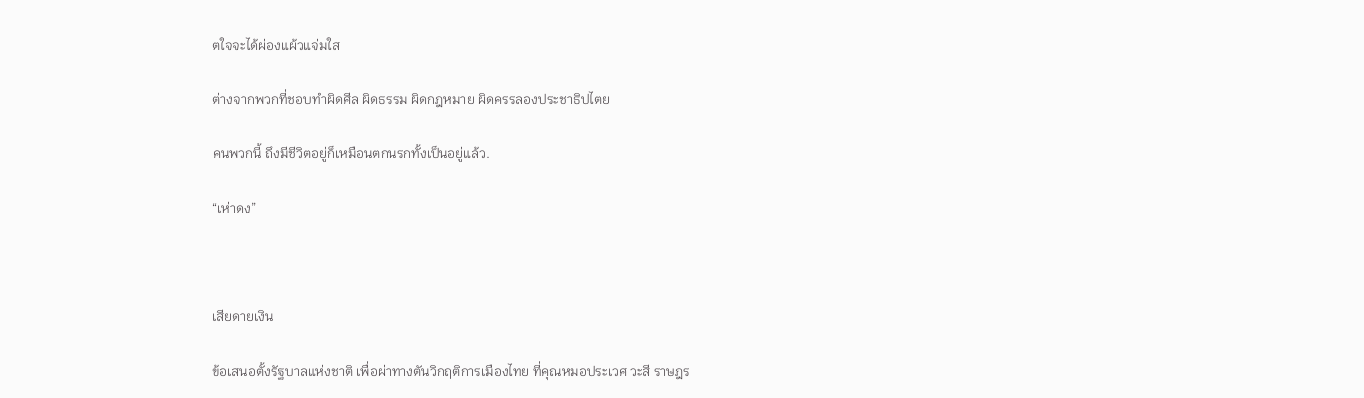ตใจจะได้ผ่องแผ้วแจ่มใส

ต่างจากพวกที่ชอบทำผิดศีล ผิดธรรม ผิดกฎหมาย ผิดครรลองประชาธิปไตย

คนพวกนี้ ถึงมีชีวิตอยู่ก็เหมือนตกนรกทั้งเป็นอยู่แล้ว.

“เห่าดง”



เสียดายเงิน

ข้อเสนอตั้งรัฐบาลแห่งชาติ เพื่อผ่าทางตันวิกฤติการเมืองไทย ที่คุณหมอประเวศ วะสี ราษฎร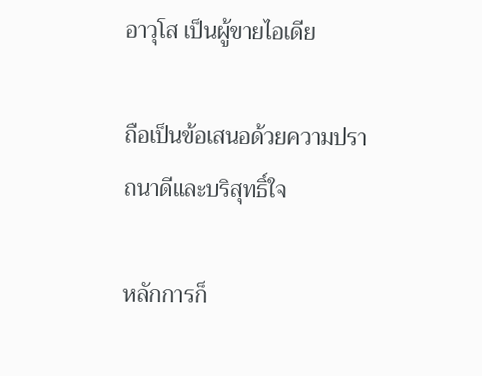อาวุโส เป็นผู้ขายไอเดีย

ถือเป็นข้อเสนอด้วยความปราถนาดีและบริสุทธิ์ใจ

หลักการก็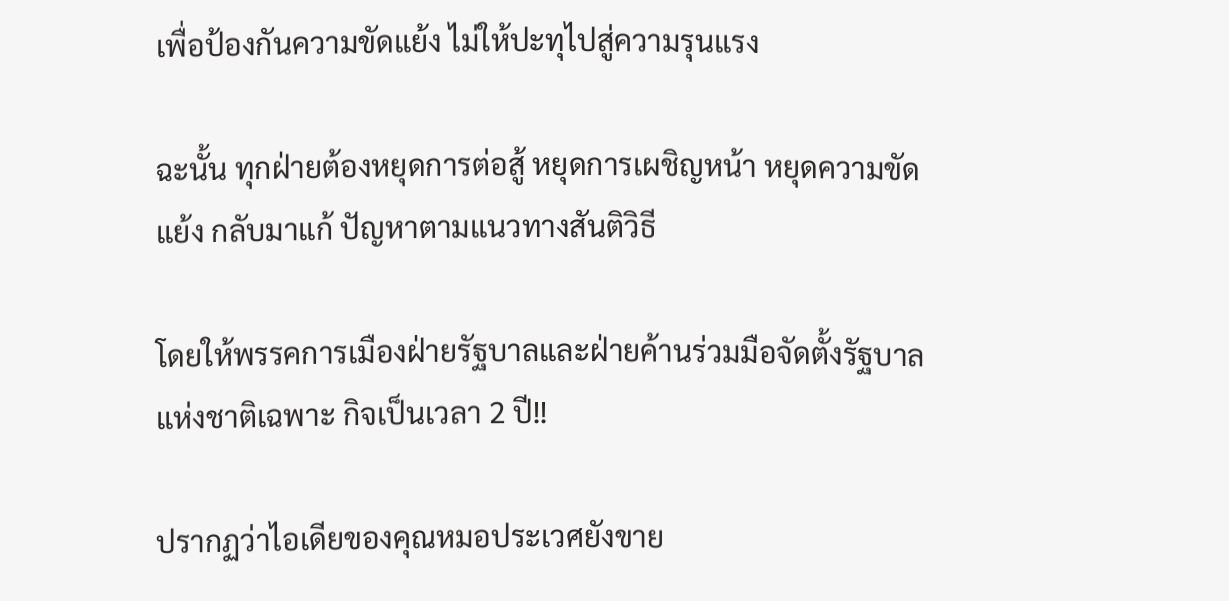เพื่อป้องกันความขัดแย้ง ไม่ให้ปะทุไปสู่ความรุนแรง

ฉะนั้น ทุกฝ่ายต้องหยุดการต่อสู้ หยุดการเผชิญหน้า หยุดความขัดแย้ง กลับมาแก้ ปัญหาตามแนวทางสันติวิธี

โดยให้พรรคการเมืองฝ่ายรัฐบาลและฝ่ายค้านร่วมมือจัดตั้งรัฐบาลแห่งชาติเฉพาะ กิจเป็นเวลา 2 ปี!!

ปรากฏว่าไอเดียของคุณหมอประเวศยังขาย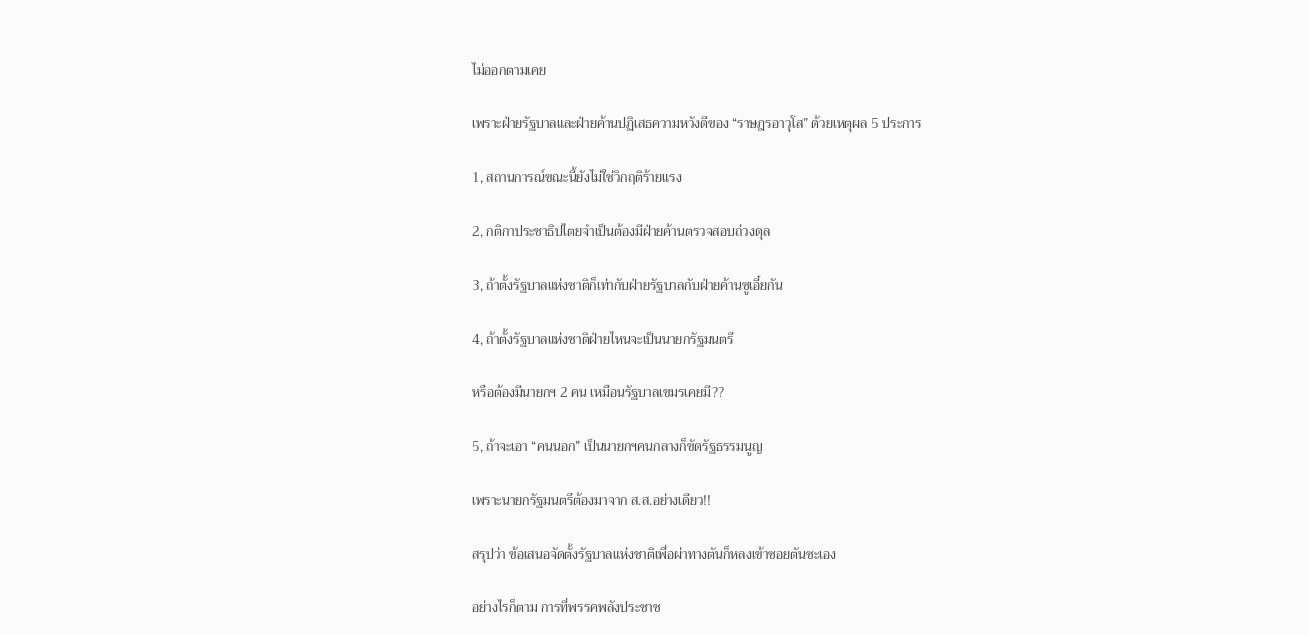ไม่ออกตามเคย

เพราะฝ่ายรัฐบาลและฝ่ายค้านปฏิเสธความหวังดีของ “ราษฎรอาวุโส” ด้วยเหตุผล 5 ประการ

1, สถานการณ์ขณะนี้ยังไม่ใช่วิกฤติร้ายแรง

2, กติกาประชาธิปไตยจำเป็นต้องมีฝ่ายค้านตรวจสอบถ่วงดุล

3, ถ้าตั้งรัฐบาลแห่งชาติก็เท่ากับฝ่ายรัฐบาลกับฝ่ายค้านซูเอี๋ยกัน

4, ถ้าตั้งรัฐบาลแห่งชาติฝ่ายไหนจะเป็นนายกรัฐมนตรี

หรือต้องมีนายกฯ 2 คน เหมือนรัฐบาลเขมรเคยมี??

5, ถ้าจะเอา “คนนอก” เป็นนายกฯคนกลางก็ขัดรัฐธรรมนูญ

เพราะนายกรัฐมนตรีต้องมาจาก ส.ส.อย่างเดียว!!

สรุปว่า ข้อเสนอจัดตั้งรัฐบาลแห่งชาติเพื่อผ่าทางตันก็หลงเข้าซอยตันซะเอง

อย่างไรก็ตาม การที่พรรคพลังประชาช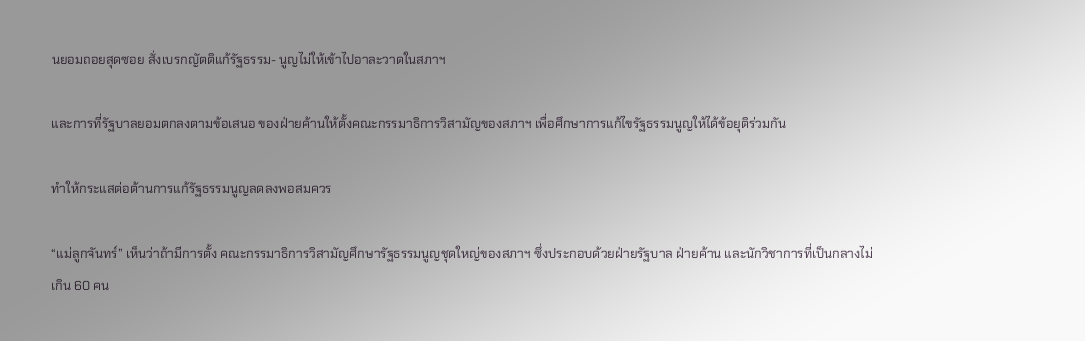นยอมถอยสุดซอย สั่งเบรกญัตติแก้รัฐธรรม- นูญไม่ให้เข้าไปอาละวาดในสภาฯ

และการที่รัฐบาลยอมตกลงตามข้อเสนอ ของฝ่ายค้านให้ตั้งคณะกรรมาธิการวิสามัญของสภาฯ เพื่อศึกษาการแก้ไขรัฐธรรมนูญให้ได้ข้อยุติร่วมกัน

ทำให้กระแสต่อต้านการแก้รัฐธรรมนูญลดลงพอสมควร

“แม่ลูกจันทร์” เห็นว่าถ้ามีการตั้ง คณะกรรมาธิการวิสามัญศึกษารัฐธรรมนูญชุดใหญ่ของสภาฯ ซึ่งประกอบด้วยฝ่ายรัฐบาล ฝ่ายค้าน และนักวิชาการที่เป็นกลางไม่เกิน 60 คน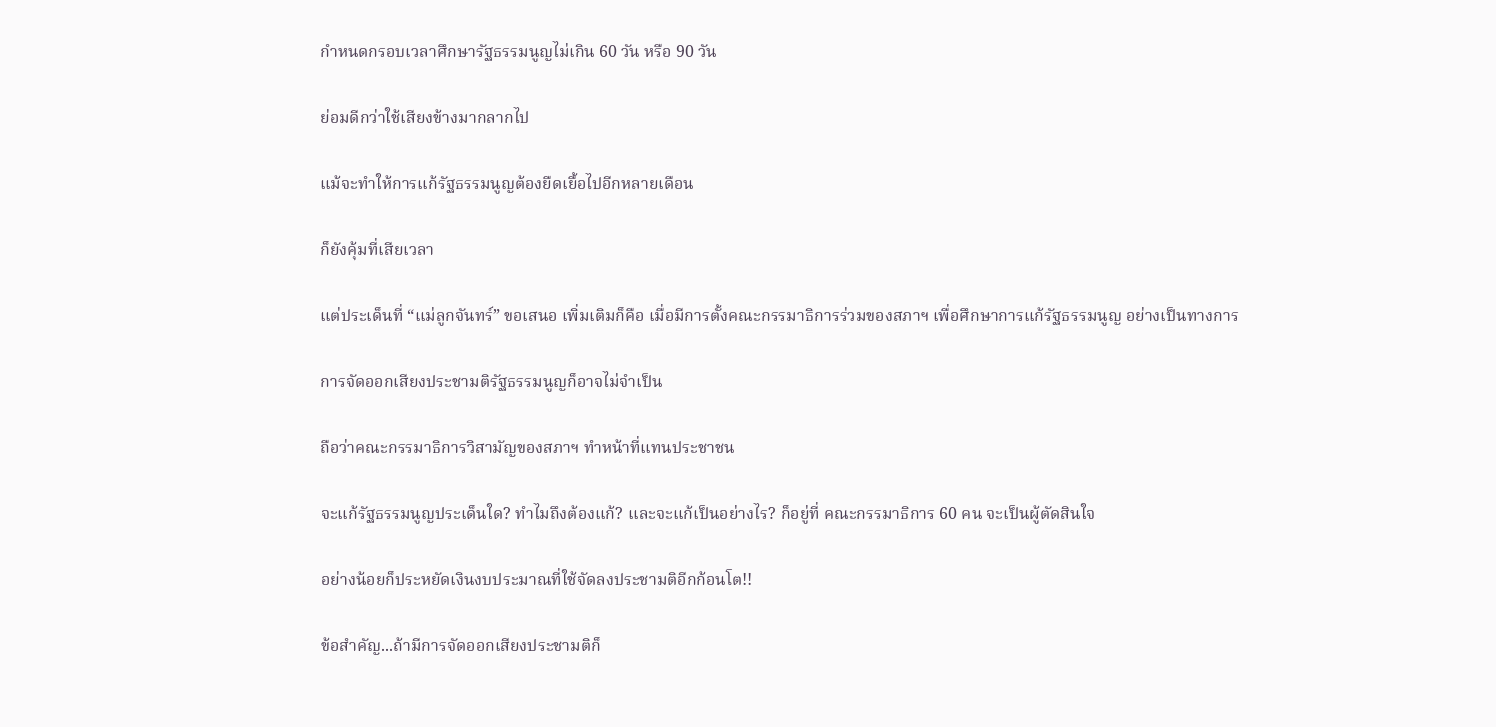กำหนดกรอบเวลาศึกษารัฐธรรมนูญไม่เกิน 60 วัน หรือ 90 วัน

ย่อมดีกว่าใช้เสียงข้างมากลากไป

แม้จะทำให้การแก้รัฐธรรมนูญต้องยืดเยื้อไปอีกหลายเดือน

ก็ยังคุ้มที่เสียเวลา

แต่ประเด็นที่ “แม่ลูกจันทร์” ขอเสนอ เพิ่มเติมก็คือ เมื่อมีการตั้งคณะกรรมาธิการร่วมของสภาฯ เพื่อศึกษาการแก้รัฐธรรมนูญ อย่างเป็นทางการ

การจัดออกเสียงประชามติรัฐธรรมนูญก็อาจไม่จำเป็น

ถือว่าคณะกรรมาธิการวิสามัญของสภาฯ ทำหน้าที่แทนประชาชน

จะแก้รัฐธรรมนูญประเด็นใด? ทำไมถึงต้องแก้? และจะแก้เป็นอย่างไร? ก็อยู่ที่ คณะกรรมาธิการ 60 คน จะเป็นผู้ตัดสินใจ

อย่างน้อยก็ประหยัดเงินงบประมาณที่ใช้จัดลงประชามติอีกก้อนโต!!

ข้อสำคัญ...ถ้ามีการจัดออกเสียงประชามติก็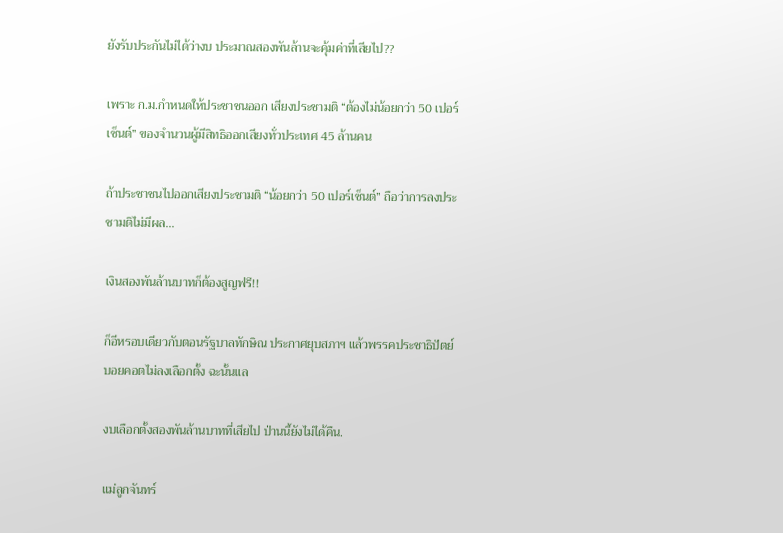ยังรับประกันไม่ได้ว่างบ ประมาณสองพันล้านจะคุ้มค่าที่เสียไป??

เพราะ ก.ม.กำหนดให้ประชาชนออก เสียงประชามติ “ต้องไม่น้อยกว่า 50 เปอร์เซ็นต์” ของจำนวนผู้มีสิทธิออกเสียงทั่วประเทศ 45 ล้านคน

ถ้าประชาชนไปออกเสียงประชามติ “น้อยกว่า 50 เปอร์เซ็นต์” ถือว่าการลงประชามติไม่มีผล...

เงินสองพันล้านบาทก็ต้องสูญฟรี!!

ก็อีหรอบเดียวกับตอนรัฐบาลทักษิณ ประกาศยุบสภาฯ แล้วพรรคประชาธิปัตย์ บอยคอตไม่ลงเลือกตั้ง ฉะนั้นแล

งบเลือกตั้งสองพันล้านบาทที่เสียไป ป่านนี้ยังไม่ได้คืน.

แม่ลูกจันทร์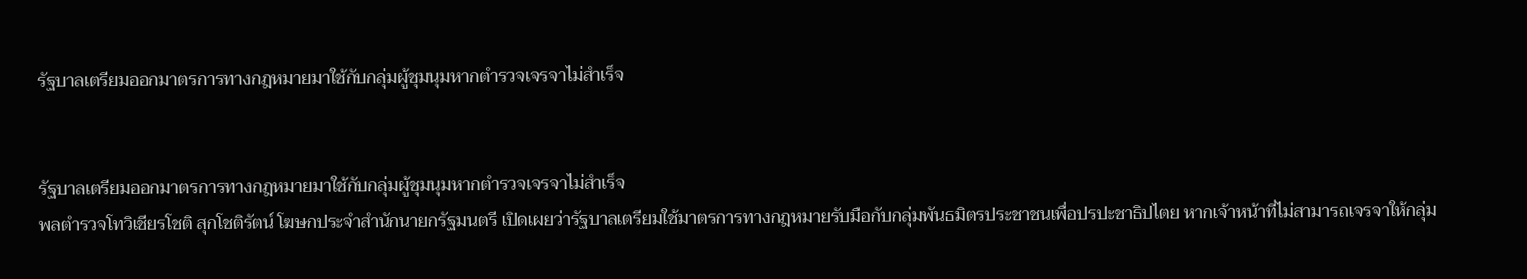รัฐบาลเตรียมออกมาตรการทางกฎหมายมาใช้กับกลุ่มผู้ชุมนุมหากตำรวจเจรจาไม่สำเร็จ


รัฐบาลเตรียมออกมาตรการทางกฎหมายมาใช้กับกลุ่มผู้ชุมนุมหากตำรวจเจรจาไม่สำเร็จ
พลตำรวจโทวิเชียรโชติ สุกโชติรัตน์ โฆษกประจำสำนักนายกรัฐมนตรี เปิดเผยว่ารัฐบาลเตรียมใช้มาตรการทางกฎหมายรับมือกับกลุ่มพันธมิตรประชาชนเพื่อปรปะชาธิปไตย หากเจ้าหน้าที่ไม่สามารถเจรจาให้กลุ่ม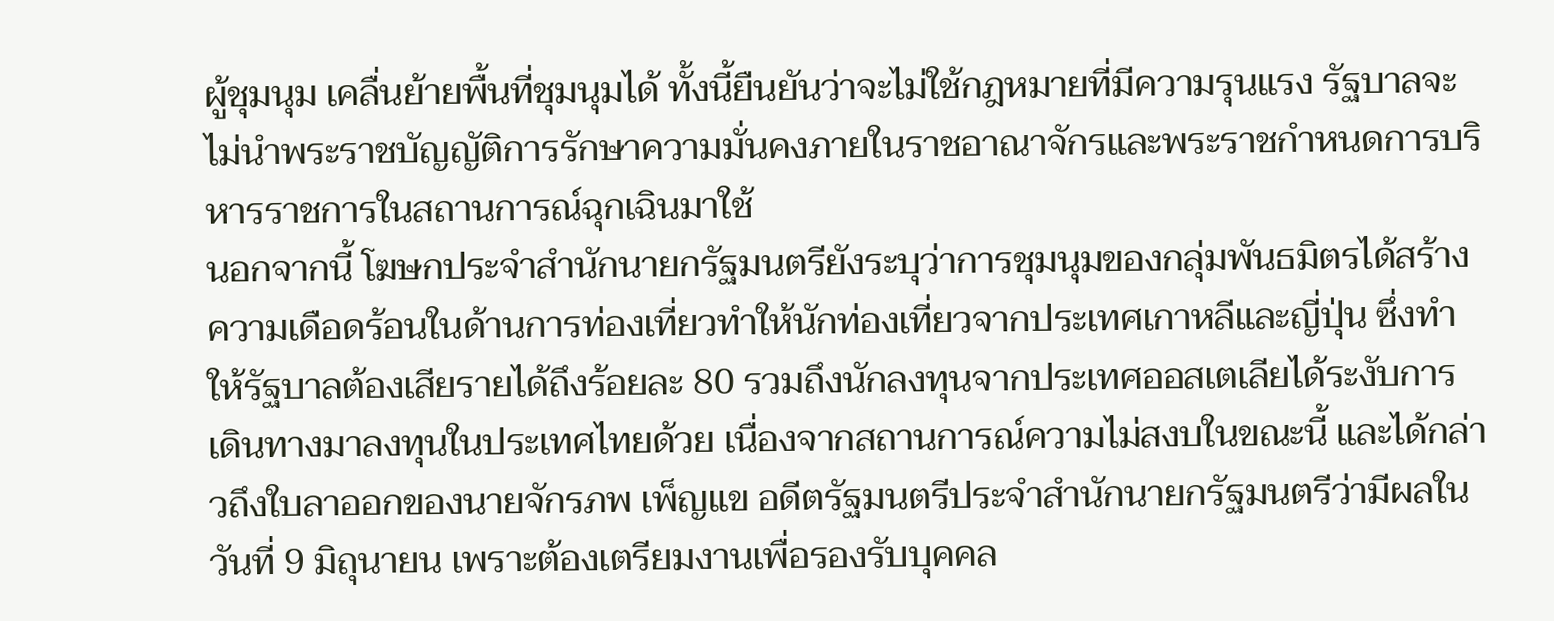ผู้ชุมนุม เคลื่นย้ายพื้นที่ชุมนุมได้ ทั้งนี้ยืนยันว่าจะไม่ใช้กฎหมายที่มีความรุนแรง รัฐบาลจะไม่นำพระราชบัญญัติการรักษาความมั่นคงภายในราชอาณาจักรและพระราชกำหนดการบริหารราชการในสถานการณ์ฉุกเฉินมาใช้
นอกจากนี้ โฆษกประจำสำนักนายกรัฐมนตรียังระบุว่าการชุมนุมของกลุ่มพันธมิตรได้สร้างความเดือดร้อนในด้านการท่องเที่ยวทำให้นักท่องเที่ยวจากประเทศเกาหลีและญี่ปุ่น ซึ่งทำให้รัฐบาลต้องเสียรายได้ถึงร้อยละ 80 รวมถึงนักลงทุนจากประเทศออสเตเลียได้ระงับการเดินทางมาลงทุนในประเทศไทยด้วย เนื่องจากสถานการณ์ความไม่สงบในขณะนี้ และได้กล่าวถึงใบลาออกของนายจักรภพ เพ็ญแข อดีตรัฐมนตรีประจำสำนักนายกรัฐมนตรีว่ามีผลในวันที่ 9 มิถุนายน เพราะต้องเตรียมงานเพื่อรองรับบุคคล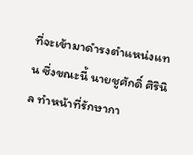ที่จะเข้ามาดำรงตำแหน่งแทน ซึ่งขณะนี้ นายชูศักดิ์ ศิรินิล ทำหน้าที่รักษากา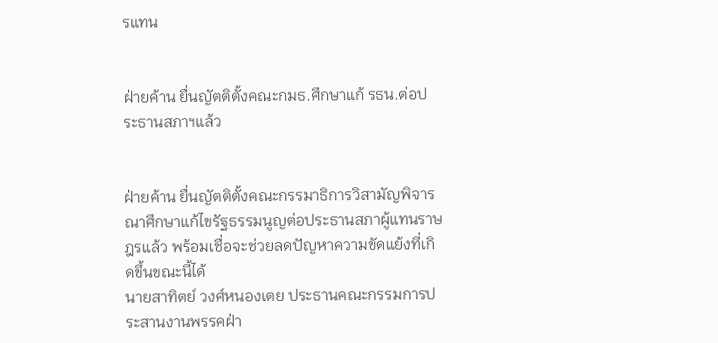รแทน


ฝ่ายค้าน ยื่นญัตติตั้งคณะกมธ.ศึกษาแก้ รธน.ต่อประธานสภาฯแล้ว


ฝ่ายค้าน ยื่นญัตติตั้งคณะกรรมาธิการวิสามัญพิจารณาศึกษาแก้ไขรัฐธรรมนูญต่อประธานสภาผู้แทนราษฎรแล้ว พร้อมเชื่อจะช่วยลดปัญหาความขัดแย้งที่เกิดขึ้นขณะนี้ได้
นายสาทิตย์ วงศ์หนองเตย ประธานคณะกรรมการประสานงานพรรคฝ่า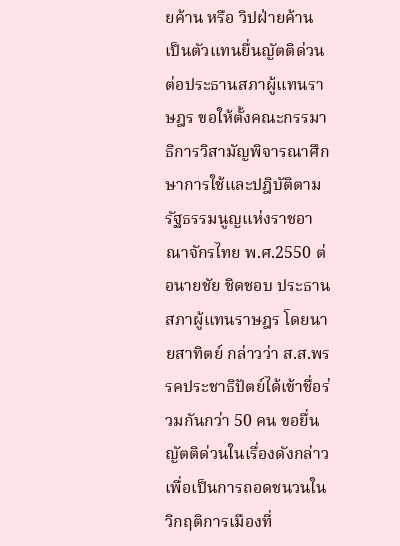ยค้าน หรือ วิปฝ่ายค้าน เป็นตัวแทนยื่นญัตติด่วนต่อประธานสภาผู้แทนราษฎร ขอให้ตั้งคณะกรรมาธิการวิสามัญพิจารณาศึกษาการใช้และปฎิบัติตามรัฐธรรมนูญแห่งราชอาณาจักรไทย พ.ศ.2550 ต่อนายชัย ชิดชอบ ประธานสภาผู้แทนราษฎร โดยนายสาทิตย์ กล่าวว่า ส.ส.พรรคประชาธิปัตย์ได้เข้าชื่อร่วมกันกว่า 50 คน ขอยื่นญัตติด่วนในเรื่องดังกล่าว เพื่อเป็นการถอดชนวนในวิกฤติการเมืองที่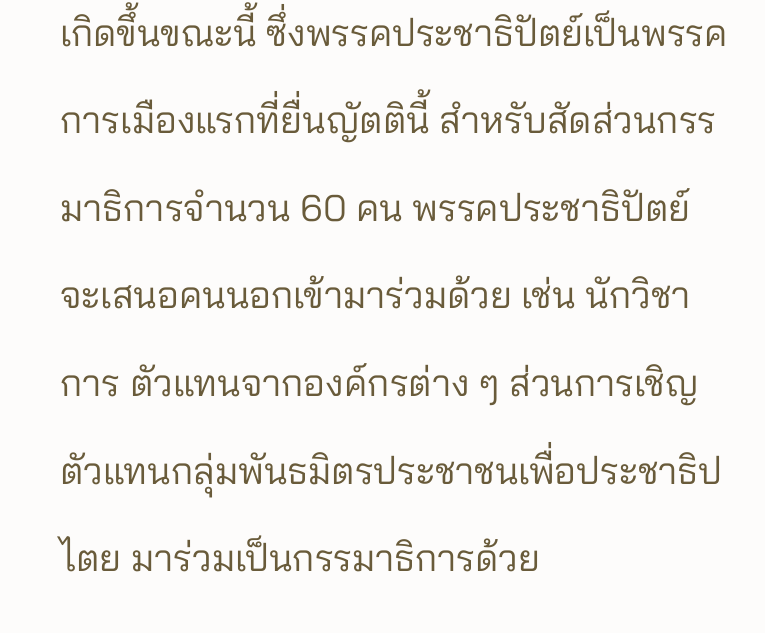เกิดขึ้นขณะนี้ ซึ่งพรรคประชาธิปัตย์เป็นพรรคการเมืองแรกที่ยื่นญัตตินี้ สำหรับสัดส่วนกรรมาธิการจำนวน 60 คน พรรคประชาธิปัตย์ จะเสนอคนนอกเข้ามาร่วมด้วย เช่น นักวิชาการ ตัวแทนจากองค์กรต่าง ๆ ส่วนการเชิญตัวแทนกลุ่มพันธมิตรประชาชนเพื่อประชาธิปไตย มาร่วมเป็นกรรมาธิการด้วย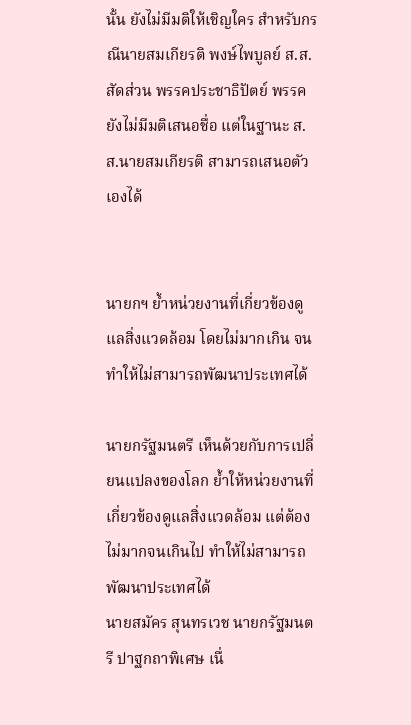นั้น ยังไม่มีมติให้เชิญใคร สำหรับกรณีนายสมเกียรติ พงษ์ไพบูลย์ ส.ส.สัดส่วน พรรคประชาธิปัตย์ พรรคยังไม่มีมติเสนอชื่อ แต่ในฐานะ ส.ส.นายสมเกียรติ สามารถเสนอตัวเองได้


นายกฯ ย้ำหน่วยงานที่เกี่ยวข้องดูแลสิ่งแวดล้อม โดยไม่มากเกิน จนทำให้ไม่สามารถพัฒนาประเทศได้

นายกรัฐมนตรี เห็นด้วยกับการเปลี่ยนแปลงของโลก ย้ำให้หน่วยงานที่เกี่ยวข้องดูแลสิ่งแวดล้อม แต่ต้องไม่มากจนเกินไป ทำให้ไม่สามารถพัฒนาประเทศได้
นายสมัคร สุนทรเวช นายกรัฐมนตรี ปาฐกถาพิเศษ เนื่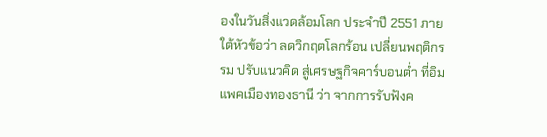องในวันสิ่งแวดล้อมโลก ประจำปี 2551 ภายใต้หัวข้อว่า ลดวิกฤตโลกร้อน เปลี่ยนพฤติกรรม ปรับแนวคิด สู่เศรษฐกิจคาร์บอนต่ำ ที่อิมแพคเมืองทองธานี ว่า จากการรับฟังค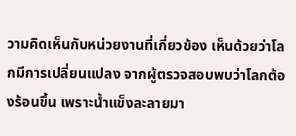วามคิดเห็นกับหน่วยงานที่เกี่ยวข้อง เห็นด้วยว่าโลกมีการเปลี่ยนแปลง จากผู้ตรวจสอบพบว่าโลกต้องร้อนขึ้น เพราะน้ำแข็งละลายมา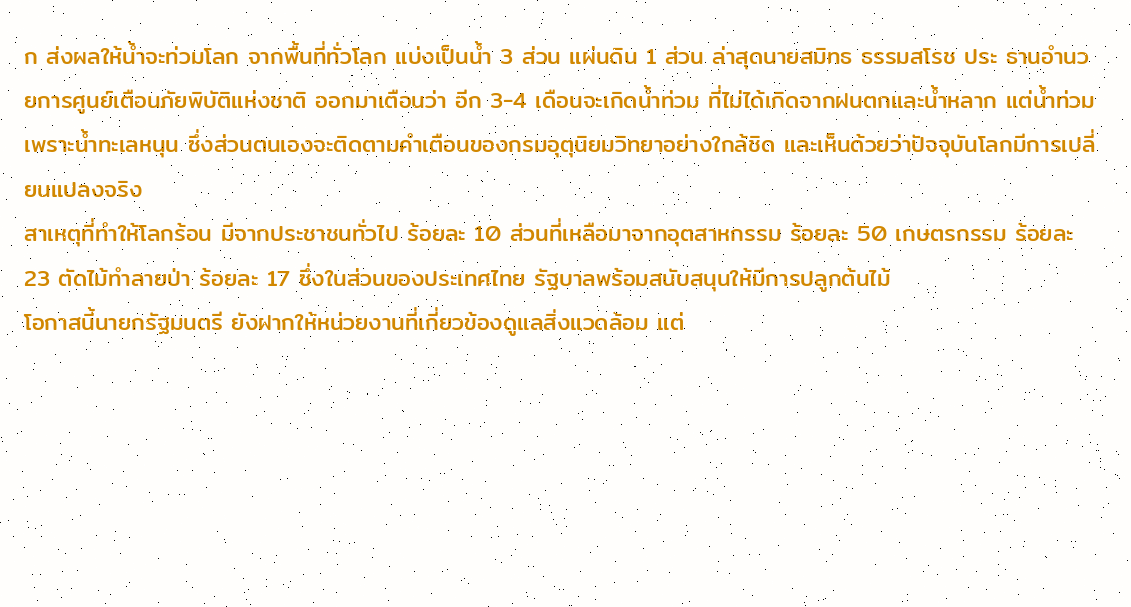ก ส่งผลให้น้ำจะท่วมโลก จากพื้นที่ทั่วโลก แบ่งเป็นน้ำ 3 ส่วน แผ่นดิน 1 ส่วน ล่าสุดนายสมิทธ ธรรมสโรช ประ ธานอำนวยการศูนย์เตือนภัยพิบัติแห่งชาติ ออกมาเตือนว่า อีก 3-4 เดือนจะเกิดน้ำท่วม ที่ไม่ได้เกิดจากฝนตกและน้ำหลาก แต่น้ำท่วมเพราะน้ำทะเลหนุน ซึ่งส่วนตนเองจะติดตามคำเตือนของกรมอุตุนิยมวิทยาอย่างใกล้ชิด และเห็นด้วยว่าปัจจุบันโลกมีการเปลี่ยนแปลงจริง
สาเหตุที่ทำให้โลกร้อน มีจากประชาชนทั่วไป ร้อยละ 10 ส่วนที่เหลือมาจากอุตสาหกรรม ร้อยละ 50 เกษตรกรรม ร้อยละ 23 ตัดไม้ทำลายป่า ร้อยละ 17 ซึ่งในส่วนของประเทศไทย รัฐบาลพร้อมสนับสนุนให้มีการปลูกต้นไม้
โอกาสนี้นายกรัฐมนตรี ยังฝากให้หน่วยงานที่เกี่ยวข้องดูแลสิ่งแวดล้อม แต่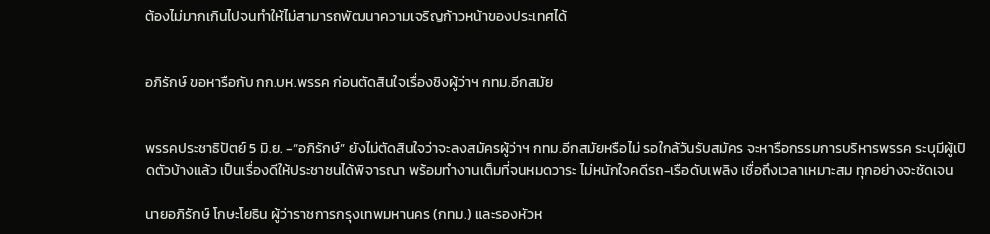ต้องไม่มากเกินไปจนทำให้ไม่สามารถพัฒนาความเจริญก้าวหน้าของประเทศได้


อภิรักษ์ ขอหารือกับ กก.บห.พรรค ก่อนตัดสินใจเรื่องชิงผู้ว่าฯ กทม.อีกสมัย


พรรคประชาธิปัตย์ 5 มิ.ย. -“อภิรักษ์” ยังไม่ตัดสินใจว่าจะลงสมัครผู้ว่าฯ กทม.อีกสมัยหรือไม่ รอใกล้วันรับสมัคร จะหารือกรรมการบริหารพรรค ระบุมีผู้เปิดตัวบ้างแล้ว เป็นเรื่องดีให้ประชาชนได้พิจารณา พร้อมทำงานเต็มที่จนหมดวาระ ไม่หนักใจคดีรถ-เรือดับเพลิง เชื่อถึงเวลาเหมาะสม ทุกอย่างจะชัดเจน

นายอภิรักษ์ โกษะโยธิน ผู้ว่าราชการกรุงเทพมหานคร (กทม.) และรองหัวห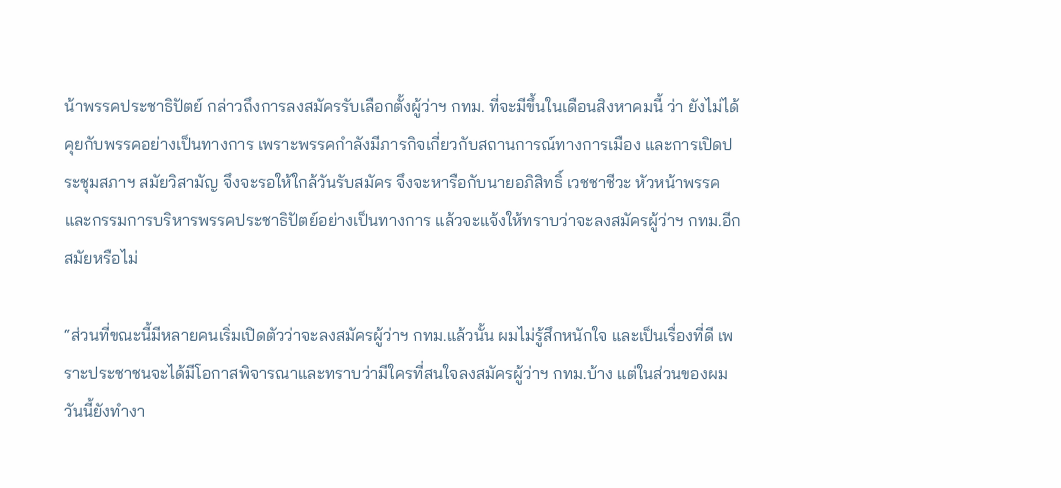น้าพรรคประชาธิปัตย์ กล่าวถึงการลงสมัครรับเลือกตั้งผู้ว่าฯ กทม. ที่จะมีขึ้นในเดือนสิงหาคมนี้ ว่า ยังไม่ได้คุยกับพรรคอย่างเป็นทางการ เพราะพรรคกำลังมีภารกิจเกี่ยวกับสถานการณ์ทางการเมือง และการเปิดประชุมสภาฯ สมัยวิสามัญ จึงจะรอให้ใกล้วันรับสมัคร จึงจะหารือกับนายอภิสิทธิ์ เวชชาชีวะ หัวหน้าพรรค และกรรมการบริหารพรรคประชาธิปัตย์อย่างเป็นทางการ แล้วจะแจ้งให้ทราบว่าจะลงสมัครผู้ว่าฯ กทม.อีกสมัยหรือไม่

“ส่วนที่ขณะนี้มีหลายคนเริ่มเปิดตัวว่าจะลงสมัครผู้ว่าฯ กทม.แล้วนั้น ผมไม่รู้สึกหนักใจ และเป็นเรื่องที่ดี เพราะประชาชนจะได้มีโอกาสพิจารณาและทราบว่ามีใครที่สนใจลงสมัครผู้ว่าฯ กทม.บ้าง แต่ในส่วนของผม วันนี้ยังทำงา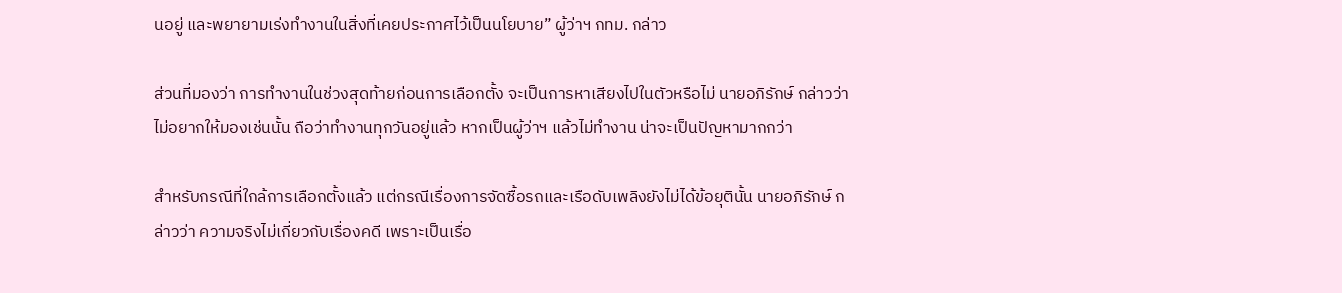นอยู่ และพยายามเร่งทำงานในสิ่งที่เคยประกาศไว้เป็นนโยบาย” ผู้ว่าฯ กทม. กล่าว

ส่วนที่มองว่า การทำงานในช่วงสุดท้ายก่อนการเลือกตั้ง จะเป็นการหาเสียงไปในตัวหรือไม่ นายอภิรักษ์ กล่าวว่า ไม่อยากให้มองเช่นนั้น ถือว่าทำงานทุกวันอยู่แล้ว หากเป็นผู้ว่าฯ แล้วไม่ทำงาน น่าจะเป็นปัญหามากกว่า

สำหรับกรณีที่ใกล้การเลือกตั้งแล้ว แต่กรณีเรื่องการจัดซื้อรถและเรือดับเพลิงยังไม่ได้ข้อยุตินั้น นายอภิรักษ์ กล่าวว่า ความจริงไม่เกี่ยวกับเรื่องคดี เพราะเป็นเรื่อ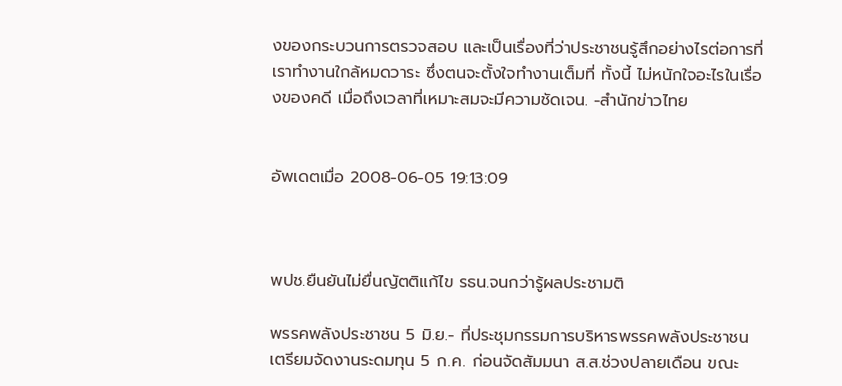งของกระบวนการตรวจสอบ และเป็นเรื่องที่ว่าประชาชนรู้สึกอย่างไรต่อการที่เราทำงานใกล้หมดวาระ ซึ่งตนจะตั้งใจทำงานเต็มที่ ทั้งนี้ ไม่หนักใจอะไรในเรื่องของคดี เมื่อถึงเวลาที่เหมาะสมจะมีความชัดเจน. -สำนักข่าวไทย


อัพเดตเมื่อ 2008-06-05 19:13:09



พปช.ยืนยันไม่ยื่นญัตติแก้ไข รธน.จนกว่ารู้ผลประชามติ

พรรคพลังประชาชน 5 มิ.ย.- ที่ประชุมกรรมการบริหารพรรคพลังประชาชน เตรียมจัดงานระดมทุน 5 ก.ค. ก่อนจัดสัมมนา ส.ส.ช่วงปลายเดือน ขณะ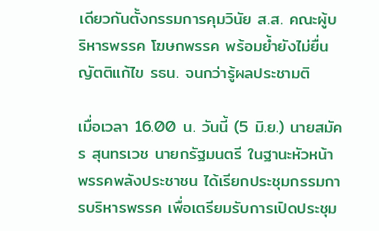เดียวกันตั้งกรรมการคุมวินัย ส.ส. คณะผู้บริหารพรรค โฆษกพรรค พร้อมย้ำยังไม่ยื่นญัตติแก้ไข รธน. จนกว่ารู้ผลประชามติ

เมื่อเวลา 16.00 น. วันนี้ (5 มิ.ย.) นายสมัคร สุนทรเวช นายกรัฐมนตรี ในฐานะหัวหน้าพรรคพลังประชาชน ได้เรียกประชุมกรรมการบริหารพรรค เพื่อเตรียมรับการเปิดประชุม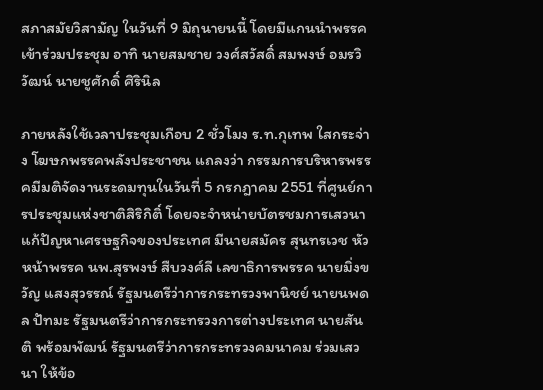สภาสมัยวิสามัญ ในวันที่ 9 มิถุนายนนี้ โดยมีแกนนำพรรคเข้าร่วมประชุม อาทิ นายสมชาย วงศ์สวัสดิ์ สมพงษ์ อมรวิวัฒน์ นายชูศักดิ์ ศิรินิล

ภายหลังใช้เวลาประชุมเกือบ 2 ชั่วโมง ร.ท.กุเทพ ใสกระจ่าง โฆษกพรรคพลังประชาชน แถลงว่า กรรมการบริหารพรรคมีมติจัดงานระดมทุนในวันที่ 5 กรกฎาคม 2551 ที่ศูนย์การประชุมแห่งชาติสิริกิติ์ โดยจะจำหน่ายบัตรชมการเสวนาแก้ปัญหาเศรษฐกิจของประเทศ มีนายสมัคร สุนทรเวช หัวหน้าพรรค นพ.สุรพงษ์ สืบวงศ์ลี เลขาธิการพรรค นายมิ่งขวัญ แสงสุวรรณ์ รัฐมนตรีว่าการกระทรวงพานิชย์ นายนพดล ปัทมะ รัฐมนตรีว่าการกระทรวงการต่างประเทศ นายสันติ พร้อมพัฒน์ รัฐมนตรีว่าการกระทรวงคมนาคม ร่วมเสวนา ให้ข้อ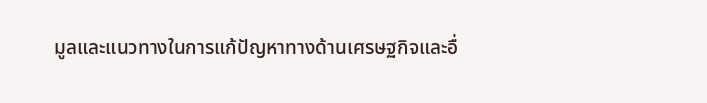มูลและแนวทางในการแก้ปัญหาทางด้านเศรษฐกิจและอื่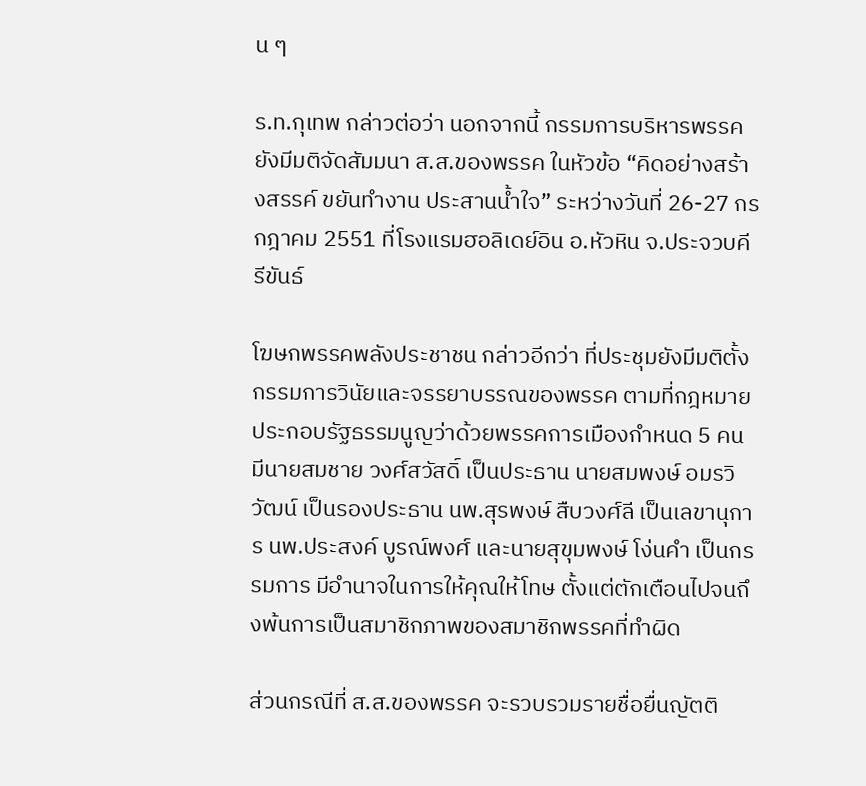น ๆ

ร.ท.กุเทพ กล่าวต่อว่า นอกจากนี้ กรรมการบริหารพรรคยังมีมติจัดสัมมนา ส.ส.ของพรรค ในหัวข้อ “คิดอย่างสร้างสรรค์ ขยันทำงาน ประสานน้ำใจ” ระหว่างวันที่ 26-27 กรกฎาคม 2551 ที่โรงแรมฮอลิเดย์อิน อ.หัวหิน จ.ประจวบคีรีขันธ์

โฆษกพรรคพลังประชาชน กล่าวอีกว่า ที่ประชุมยังมีมติตั้งกรรมการวินัยและจรรยาบรรณของพรรค ตามที่กฎหมายประกอบรัฐธรรมนูญว่าด้วยพรรคการเมืองกำหนด 5 คน มีนายสมชาย วงศ์สวัสดิ์ เป็นประธาน นายสมพงษ์ อมรวิวัฒน์ เป็นรองประธาน นพ.สุรพงษ์ สืบวงศ์ลี เป็นเลขานุการ นพ.ประสงค์ บูรณ์พงศ์ และนายสุขุมพงษ์ โง่นคำ เป็นกรรมการ มีอำนาจในการให้คุณให้โทษ ตั้งแต่ตักเตือนไปจนถึงพ้นการเป็นสมาชิกภาพของสมาชิกพรรคที่ทำผิด

ส่วนกรณีที่ ส.ส.ของพรรค จะรวบรวมรายชื่อยื่นญัตติ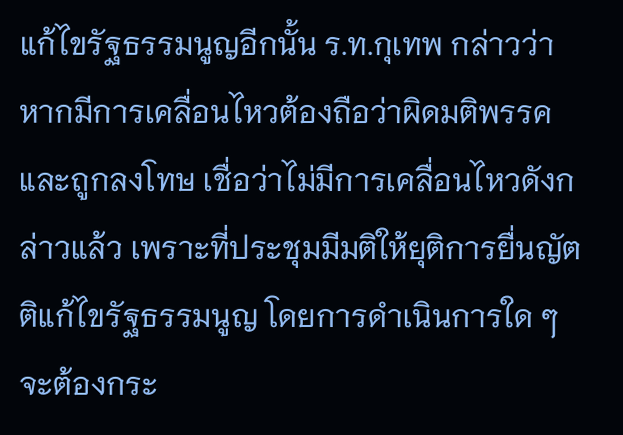แก้ไขรัฐธรรมนูญอีกนั้น ร.ท.กุเทพ กล่าวว่า หากมีการเคลื่อนไหวต้องถือว่าผิดมติพรรค และถูกลงโทษ เชื่อว่าไม่มีการเคลื่อนไหวดังกล่าวแล้ว เพราะที่ประชุมมีมติให้ยุติการยื่นญัตติแก้ไขรัฐธรรมนูญ โดยการดำเนินการใด ๆ จะต้องกระ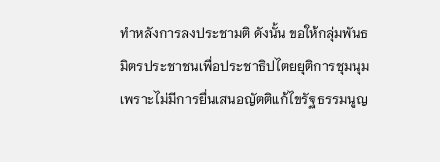ทำหลังการลงประชามติ ดังนั้น ขอให้กลุ่มพันธมิตรประชาชนเพื่อประชาธิปไตยยุติการชุมนุม เพราะไม่มีการยื่นเสนอญัตติแก้ไขรัฐธรรมนูญ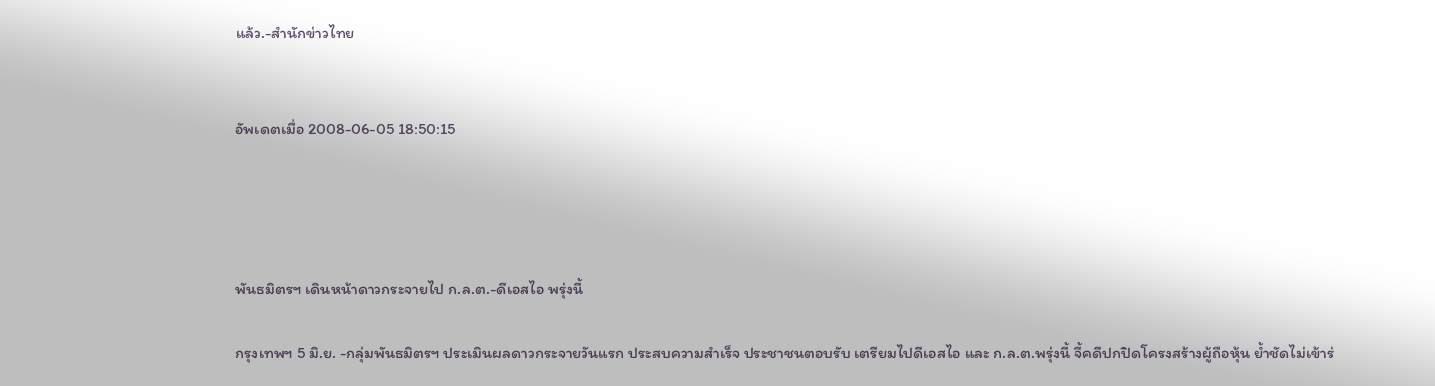แล้ว.-สำนักข่าวไทย


อัพเดตเมื่อ 2008-06-05 18:50:15




พันธมิตรฯ เดินหน้าดาวกระจายไป ก.ล.ต.-ดีเอสไอ พรุ่งนี้

กรุงเทพฯ 5 มิ.ย. -กลุ่มพันธมิตรฯ ประเมินผลดาวกระจายวันแรก ประสบความสำเร็จ ประชาชนตอบรับ เตรียมไปดีเอสไอ และ ก.ล.ต.พรุ่งนี้ จี้คดีปกปิดโครงสร้างผู้ถือหุ้น ย้ำชัดไม่เข้าร่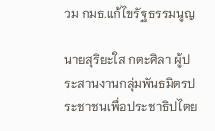วม กมธ.แก้ไขรัฐธรรมนูญ

นายสุริยะใส กตะศิลา ผู้ประสานงานกลุ่มพันธมิตรประชาชนเพื่อประชาธิปไตย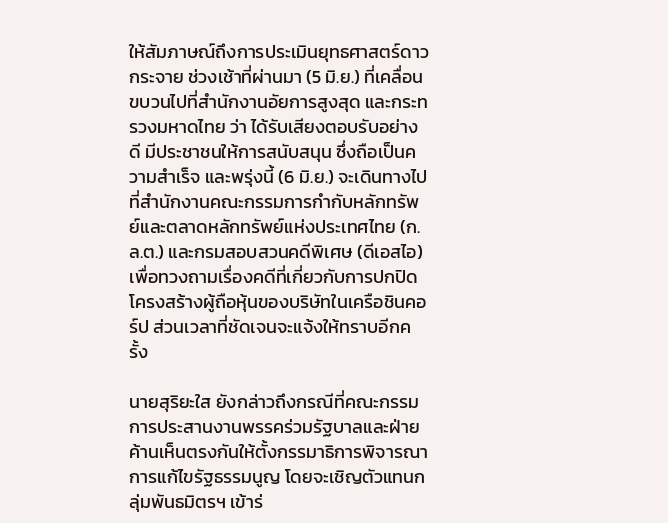ให้สัมภาษณ์ถึงการประเมินยุทธศาสตร์ดาวกระจาย ช่วงเช้าที่ผ่านมา (5 มิ.ย.) ที่เคลื่อนขบวนไปที่สำนักงานอัยการสูงสุด และกระทรวงมหาดไทย ว่า ได้รับเสียงตอบรับอย่างดี มีประชาชนให้การสนับสนุน ซึ่งถือเป็นความสำเร็จ และพรุ่งนี้ (6 มิ.ย.) จะเดินทางไปที่สำนักงานคณะกรรมการกำกับหลักทรัพย์และตลาดหลักทรัพย์แห่งประเทศไทย (ก.ล.ต.) และกรมสอบสวนคดีพิเศษ (ดีเอสไอ) เพื่อทวงถามเรื่องคดีที่เกี่ยวกับการปกปิดโครงสร้างผู้ถือหุ้นของบริษัทในเครือชินคอร์ป ส่วนเวลาที่ชัดเจนจะแจ้งให้ทราบอีกครั้ง

นายสุริยะใส ยังกล่าวถึงกรณีที่คณะกรรมการประสานงานพรรคร่วมรัฐบาลและฝ่ายค้านเห็นตรงกันให้ตั้งกรรมาธิการพิจารณาการแก้ไขรัฐธรรมนูญ โดยจะเชิญตัวแทนกลุ่มพันธมิตรฯ เข้าร่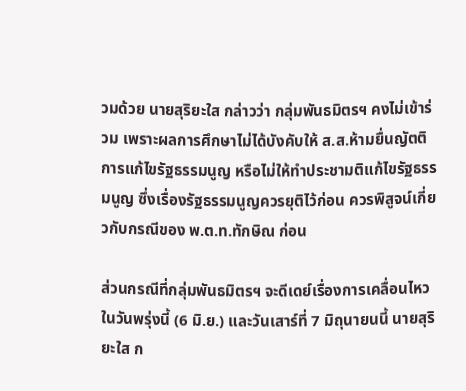วมด้วย นายสุริยะใส กล่าวว่า กลุ่มพันธมิตรฯ คงไม่เข้าร่วม เพราะผลการศึกษาไม่ได้บังคับให้ ส.ส.ห้ามยื่นญัตติการแก้ไขรัฐธรรมนูญ หรือไม่ให้ทำประชามติแก้ไขรัฐธรรมนูญ ซึ่งเรื่องรัฐธรรมนูญควรยุติไว้ก่อน ควรพิสูจน์เกี่ยวกับกรณีของ พ.ต.ท.ทักษิณ ก่อน

ส่วนกรณีที่กลุ่มพันธมิตรฯ จะดีเดย์เรื่องการเคลื่อนไหวในวันพรุ่งนี้ (6 มิ.ย.) และวันเสาร์ที่ 7 มิถุนายนนี้ นายสุริยะใส ก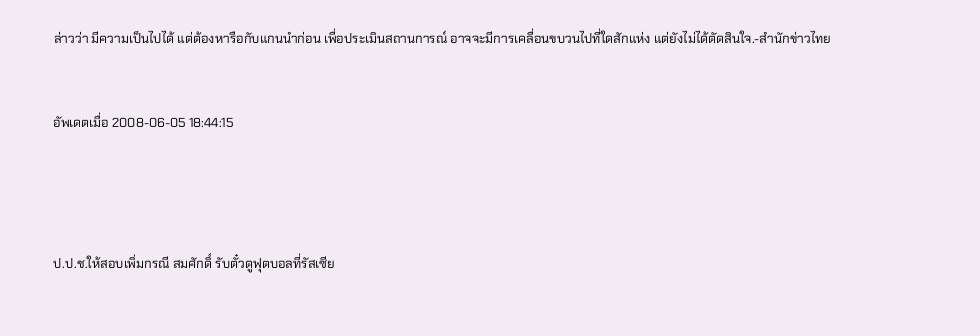ล่าวว่า มีความเป็นไปได้ แต่ต้องหารือกับแกนนำก่อน เพื่อประเมินสถานการณ์ อาจจะมีการเคลื่อนขบวนไปที่ใดสักแห่ง แต่ยังไม่ได้ตัดสินใจ.-สำนักข่าวไทย


อัพเดตเมื่อ 2008-06-05 18:44:15




ป.ป.ช.ให้สอบเพิ่มกรณี สมศักดิ์ รับตั๋วดูฟุตบอลที่รัสเซีย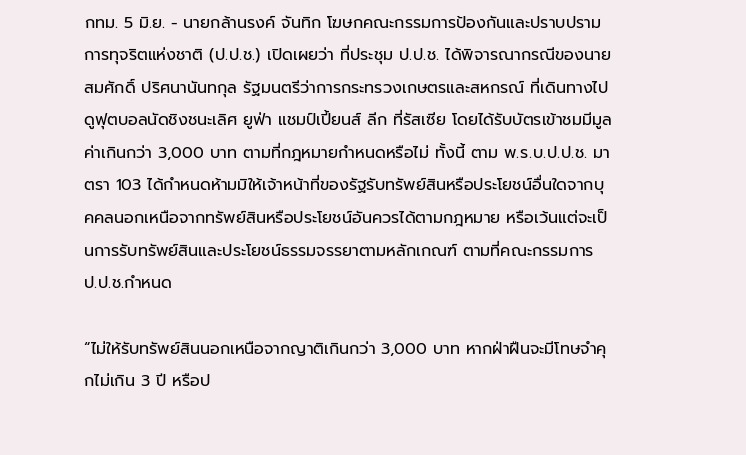กทม. 5 มิ.ย. - นายกล้านรงค์ จันทิก โฆษกคณะกรรมการป้องกันและปราบปรามการทุจริตแห่งชาติ (ป.ป.ช.) เปิดเผยว่า ที่ประชุม ป.ป.ช. ได้พิจารณากรณีของนายสมศักดิ์ ปริศนานันทกุล รัฐมนตรีว่าการกระทรวงเกษตรและสหกรณ์ ที่เดินทางไปดูฟุตบอลนัดชิงชนะเลิศ ยูฟ่า แชมป์เปี้ยนส์ ลีก ที่รัสเซีย โดยได้รับบัตรเข้าชมมีมูลค่าเกินกว่า 3,000 บาท ตามที่กฎหมายกำหนดหรือไม่ ทั้งนี้ ตาม พ.ร.บ.ป.ป.ช. มาตรา 103 ได้กำหนดห้ามมิให้เจ้าหน้าที่ของรัฐรับทรัพย์สินหรือประโยชน์อื่นใดจากบุคคลนอกเหนือจากทรัพย์สินหรือประโยชน์อันควรได้ตามกฎหมาย หรือเว้นแต่จะเป็นการรับทรัพย์สินและประโยชน์ธรรมจรรยาตามหลักเกณฑ์ ตามที่คณะกรรมการ ป.ป.ช.กำหนด

“ไม่ให้รับทรัพย์สินนอกเหนือจากญาติเกินกว่า 3,000 บาท หากฝ่าฝืนจะมีโทษจำคุกไม่เกิน 3 ปี หรือป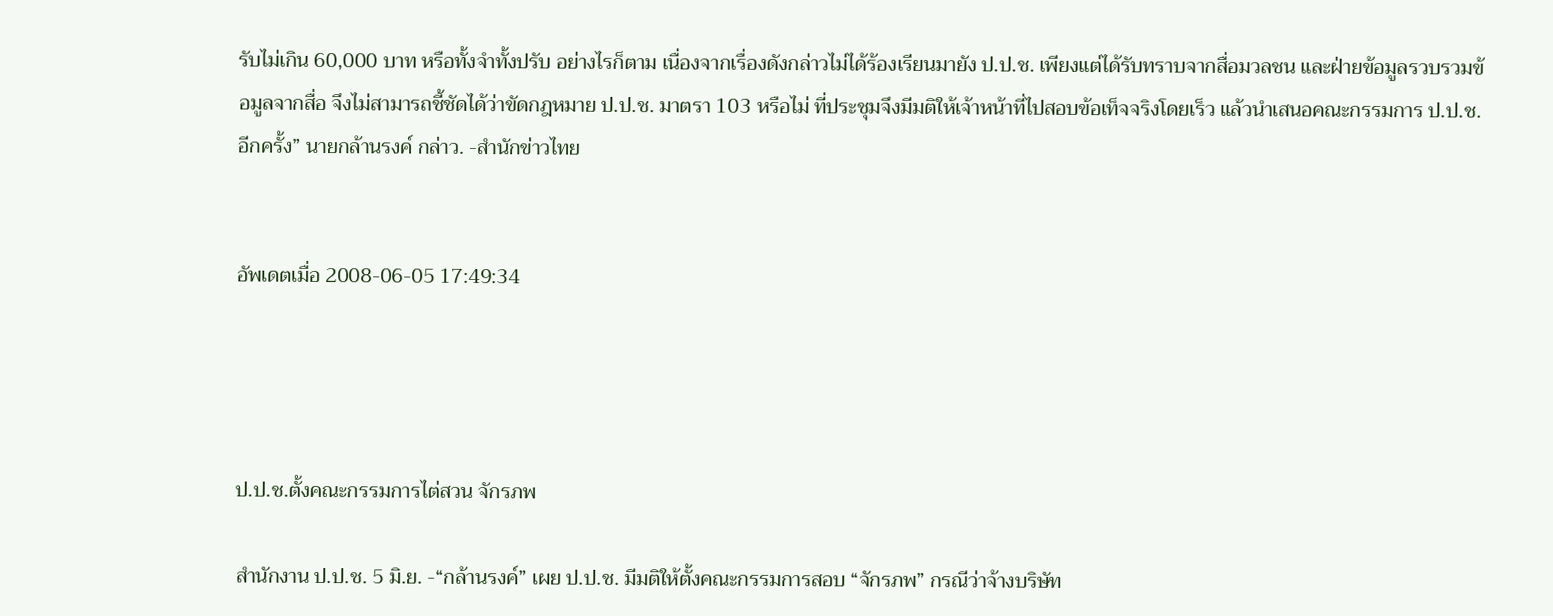รับไม่เกิน 60,000 บาท หรือทั้งจำทั้งปรับ อย่างไรก็ตาม เนื่องจากเรื่องดังกล่าวไม่ได้ร้องเรียนมายัง ป.ป.ช. เพียงแต่ได้รับทราบจากสื่อมวลชน และฝ่ายข้อมูลรวบรวมข้อมูลจากสื่อ จึงไม่สามารถชี้ชัดได้ว่าขัดกฎหมาย ป.ป.ช. มาตรา 103 หรือไม่ ที่ประชุมจึงมีมติให้เจ้าหน้าที่ไปสอบข้อเท็จจริงโดยเร็ว แล้วนำเสนอคณะกรรมการ ป.ป.ช. อีกครั้ง” นายกล้านรงค์ กล่าว. -สำนักข่าวไทย


อัพเดตเมื่อ 2008-06-05 17:49:34




ป.ป.ช.ตั้งคณะกรรมการไต่สวน จักรภพ

สำนักงาน ป.ป.ช. 5 มิ.ย. -“กล้านรงค์” เผย ป.ป.ช. มีมติให้ตั้งคณะกรรมการสอบ “จักรภพ” กรณีว่าจ้างบริษัท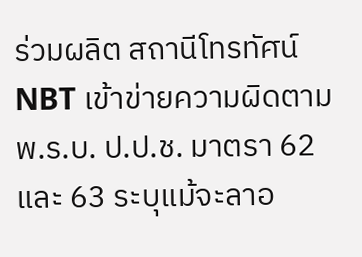ร่วมผลิต สถานีโทรทัศน์ NBT เข้าข่ายความผิดตาม พ.ร.บ. ป.ป.ช. มาตรา 62 และ 63 ระบุแม้จะลาอ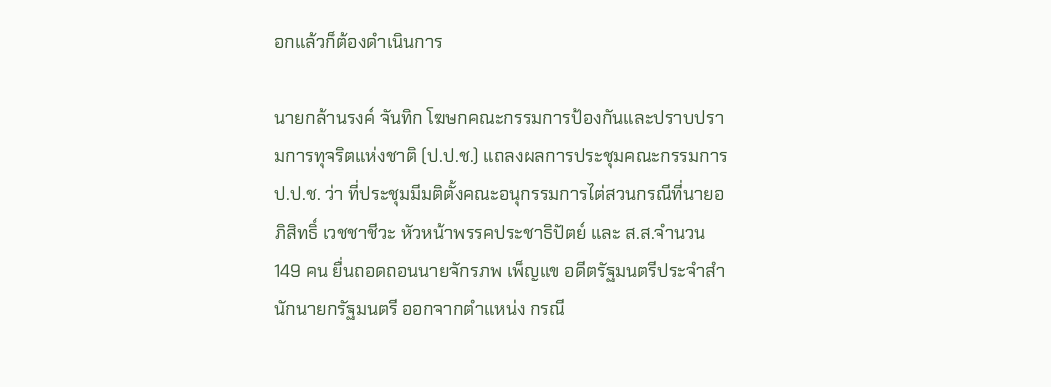อกแล้วก็ต้องดำเนินการ

นายกล้านรงค์ จันทิก โฆษกคณะกรรมการป้องกันและปราบปรามการทุจริตแห่งชาติ (ป.ป.ช.) แถลงผลการประชุมคณะกรรมการ ป.ป.ช. ว่า ที่ประชุมมีมติตั้งคณะอนุกรรมการไต่สวนกรณีที่นายอภิสิทธิ์ เวชชาชีวะ หัวหน้าพรรคประชาธิปัตย์ และ ส.ส.จำนวน 149 คน ยื่นถอดถอนนายจักรภพ เพ็ญแข อดีตรัฐมนตรีประจำสำนักนายกรัฐมนตรี ออกจากตำแหน่ง กรณี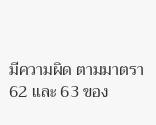มีความผิด ตามมาตรา 62 และ 63 ของ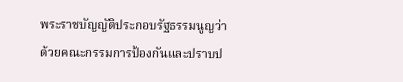พระราชบัญญัติประกอบรัฐธรรมนูญว่าด้วยคณะกรรมการป้องกันและปราบป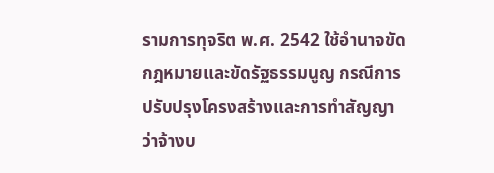รามการทุจริต พ.ศ. 2542 ใช้อำนาจขัดกฎหมายและขัดรัฐธรรมนูญ กรณีการปรับปรุงโครงสร้างและการทำสัญญาว่าจ้างบ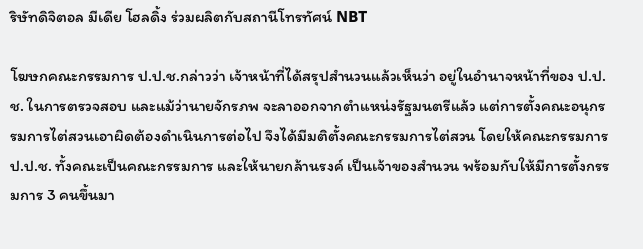ริษัทดิจิตอล มีเดีย โฮลดิ้ง ร่วมผลิตกับสถานีโทรทัศน์ NBT

โฆษกคณะกรรมการ ป.ป.ช.กล่าวว่า เจ้าหน้าที่ได้สรุปสำนวนแล้วเห็นว่า อยู่ในอำนาจหน้าที่ของ ป.ป.ช. ในการตรวจสอบ และแม้ว่านายจักรภพ จะลาออกจากตำแหน่งรัฐมนตรีแล้ว แต่การตั้งคณะอนุกรรมการไต่สวนเอาผิดต้องดำเนินการต่อไป จึงได้มีมติตั้งคณะกรรมการไต่สวน โดยให้คณะกรรมการ ป.ป.ช. ทั้งคณะเป็นคณะกรรมการ และให้นายกล้านรงค์ เป็นเจ้าของสำนวน พร้อมกับให้มีการตั้งกรรมการ 3 คนขึ้นมา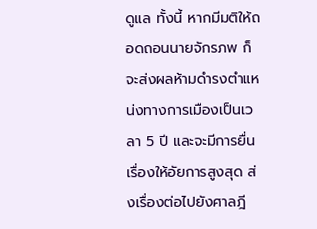ดูแล ทั้งนี้ หากมีมติให้ถอดถอนนายจักรภพ ก็จะส่งผลห้ามดำรงตำแหน่งทางการเมืองเป็นเวลา 5 ปี และจะมีการยื่นเรื่องให้อัยการสูงสุด ส่งเรื่องต่อไปยังศาลฎี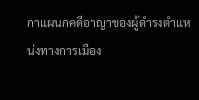กาแผนกคดีอาญาของผู้ดำรงตำแหน่งทางการเมือง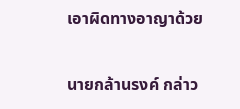เอาผิดทางอาญาด้วย

นายกล้านรงค์ กล่าว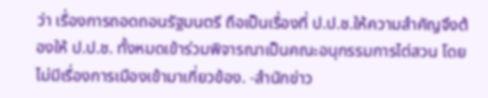ว่า เรื่องการถอดถอนรัฐมนตรี ถือเป็นเรื่องที่ ป.ป.ช.ให้ความสำคัญจึงต้องให้ ป.ป.ช. ทั้งหมดเข้าร่วมพิจารณาเป็นคณะอนุกรรมการไต่สวน โดยไม่มีเรื่องการเมืองเข้ามาเกี่ยวข้อง. -สำนักข่าว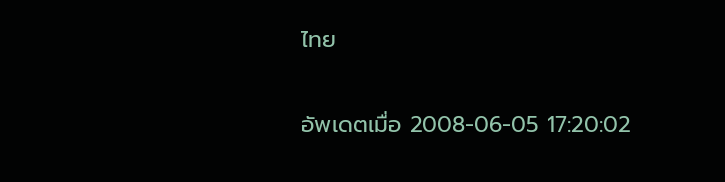ไทย


อัพเดตเมื่อ 2008-06-05 17:20:02